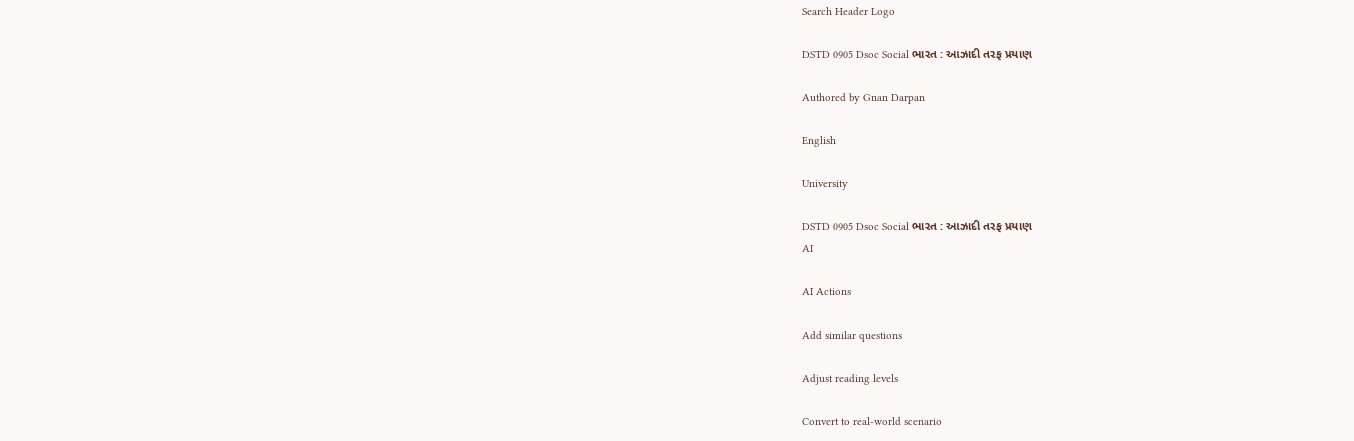Search Header Logo

DSTD 0905 Dsoc Social ભારત : આઝાદી તરફ પ્રયાણ

Authored by Gnan Darpan

English

University

DSTD 0905 Dsoc Social ભારત : આઝાદી તરફ પ્રયાણ
AI

AI Actions

Add similar questions

Adjust reading levels

Convert to real-world scenario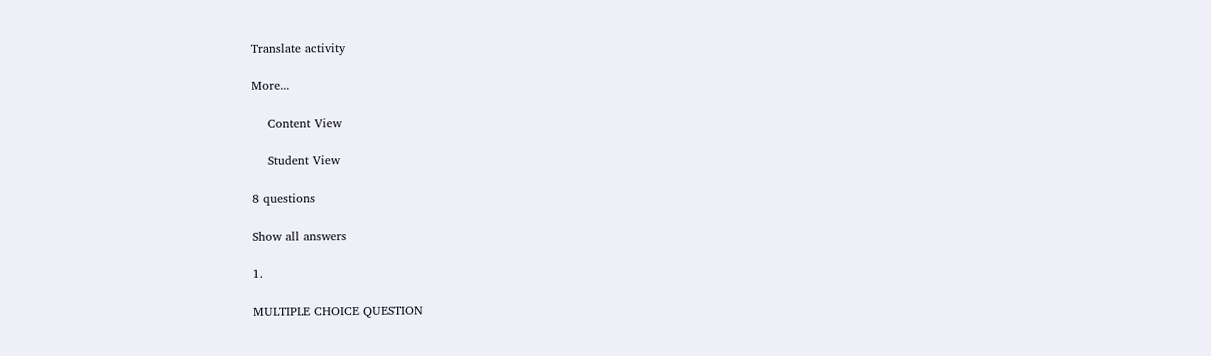Translate activity

More...

    Content View

    Student View

8 questions

Show all answers

1.

MULTIPLE CHOICE QUESTION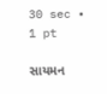30 sec • 1 pt

સાયમન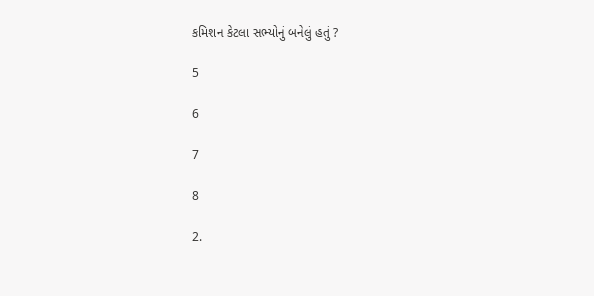કમિશન કેટલા સભ્યોનું બનેલું હતું ?

5

6

7

8

2.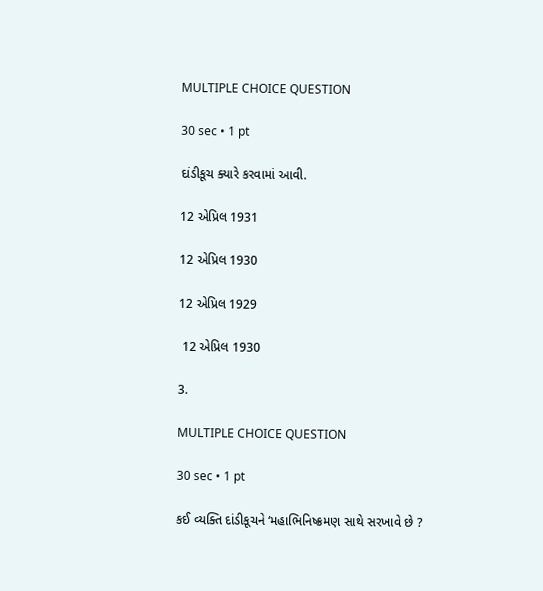MULTIPLE CHOICE QUESTION

30 sec • 1 pt

દાંડીકૂચ ક્યારે કરવામાં આવી.

12 એપ્રિલ 1931

12 એપ્રિલ 1930

12 એપ્રિલ 1929

 12 એપ્રિલ 1930

3.

MULTIPLE CHOICE QUESTION

30 sec • 1 pt

કઈ વ્યક્તિ દાંડીકૂચને ‘મહાભિનિષ્ક્રમણ સાથે સરખાવે છે ?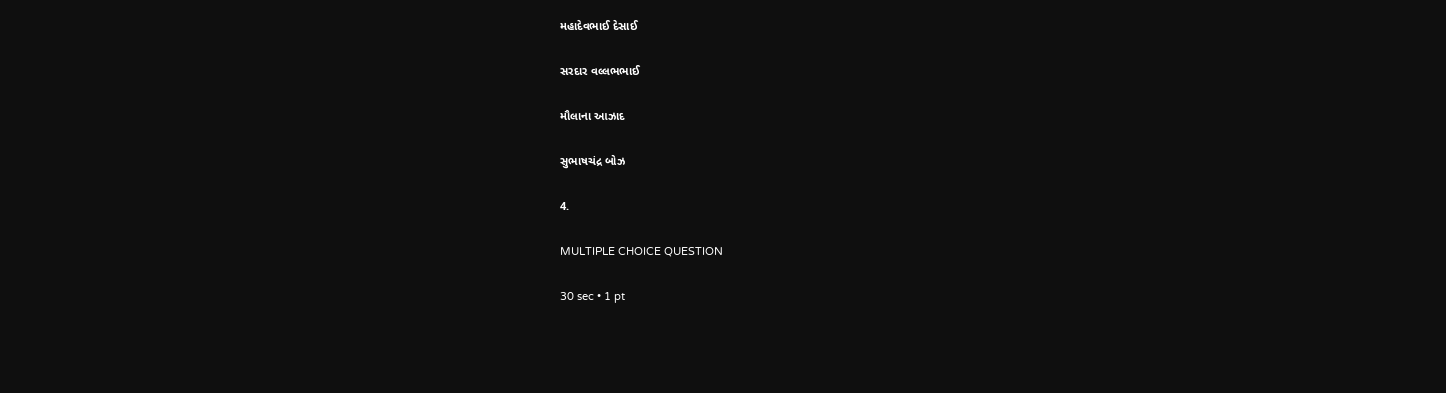મહાદેવભાઈ દેસાઈ

સરદાર વલ્લભભાઈ

મૌલાના આઝાદ

સુભાષચંદ્ર બોઝ

4.

MULTIPLE CHOICE QUESTION

30 sec • 1 pt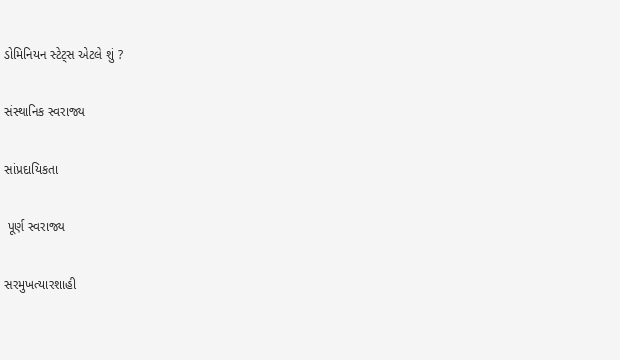ડોમિનિયન સ્ટેટ્સ એટલે શું ?

સંસ્થાનિક સ્વરાજ્ય

સાંપ્રદાયિકતા

 પૂર્ણ સ્વરાજ્ય

સરમુખત્યારશાહી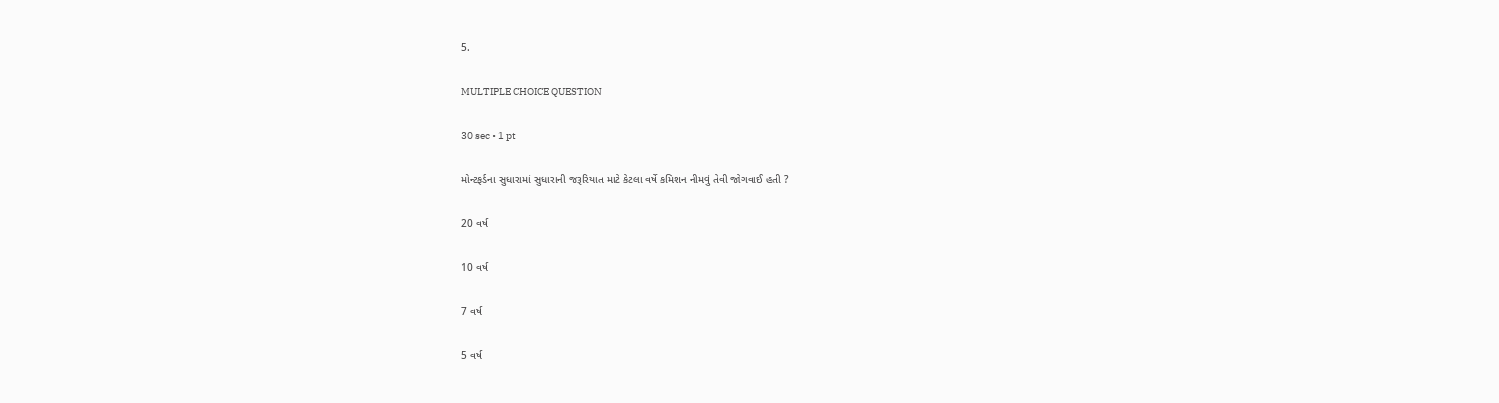5.

MULTIPLE CHOICE QUESTION

30 sec • 1 pt

મોન્ટફર્ડના સુધારામાં સુધારાની જરૂરિયાત માટે કેટલા વર્ષે કમિશન નીમવું તેવી જોગવાઈ હતી ?

20 વર્ષ

10 વર્ષ

7 વર્ષ

5 વર્ષ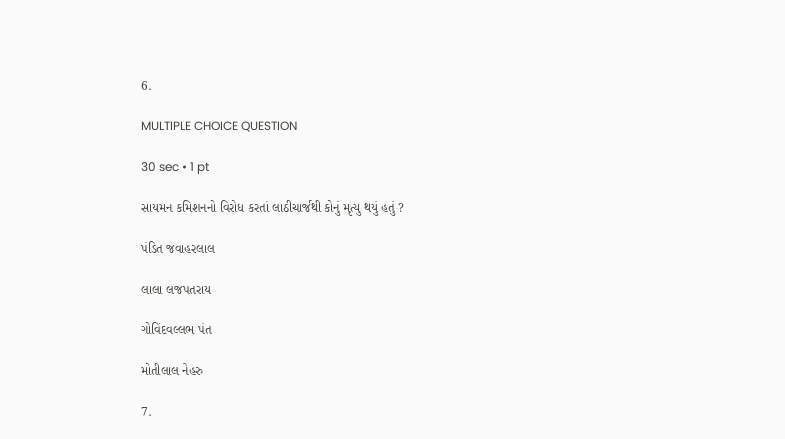6.

MULTIPLE CHOICE QUESTION

30 sec • 1 pt

સાયમન કમિશનનો વિરોધ કરતાં લાઠીચાર્જથી કોનું મૃત્યુ થયું હતું ?

પંડિત જવાહરલાલ

લાલા લજપતરાય

ગોવિંદવલ્લભ પંત

મોતીલાલ નેહરુ

7.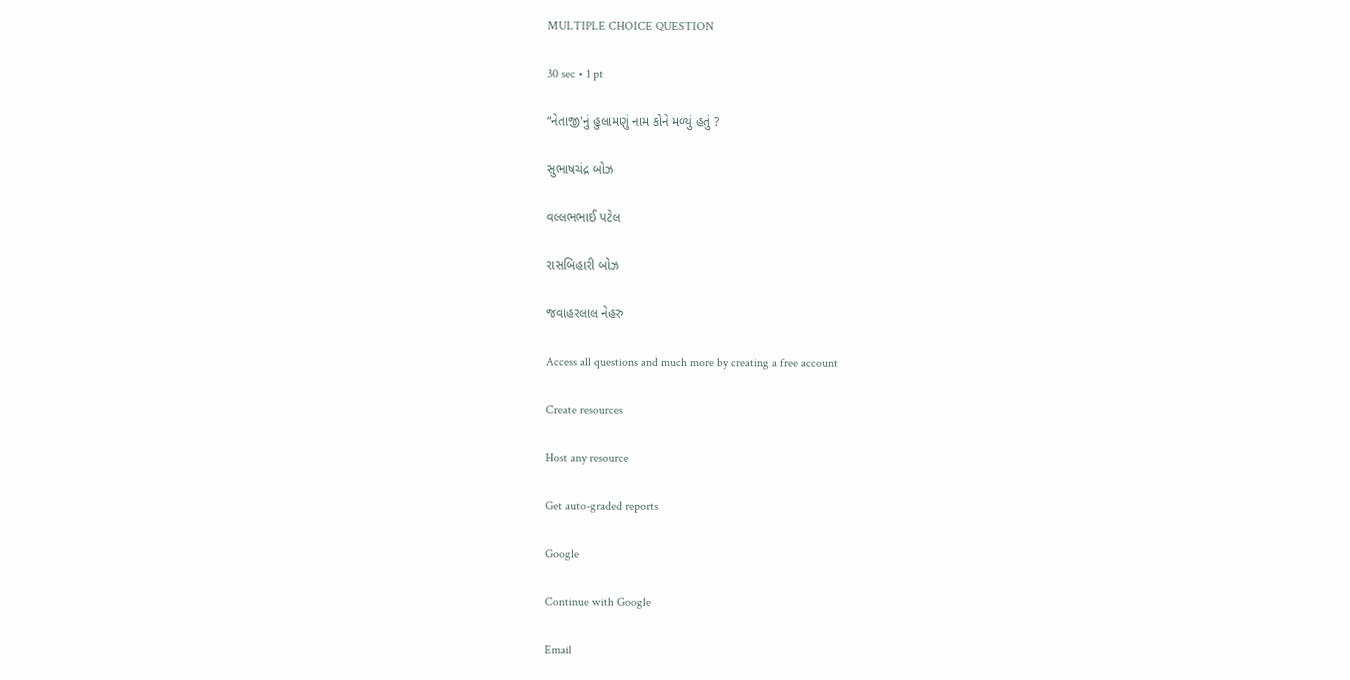MULTIPLE CHOICE QUESTION

30 sec • 1 pt

“નેતાજી'નું હુલામણું નામ કોને મળ્યું હતું ?

સુભાષચંદ્ર બોઝ

વલ્લભભાઈ પટેલ

રાસબિહારી બોઝ

જવાહરલાલ નેહરુ

Access all questions and much more by creating a free account

Create resources

Host any resource

Get auto-graded reports

Google

Continue with Google

Email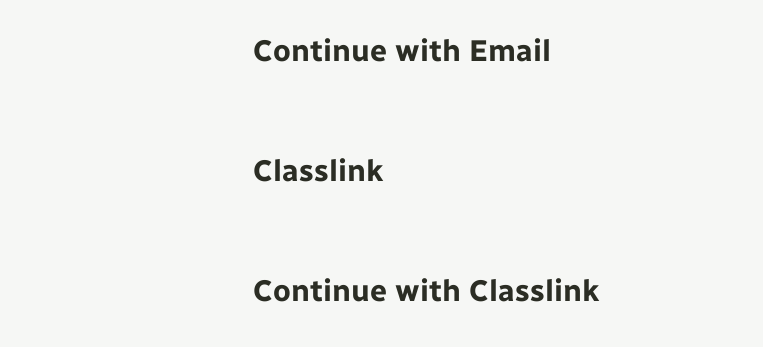Continue with Email

Classlink

Continue with Classlink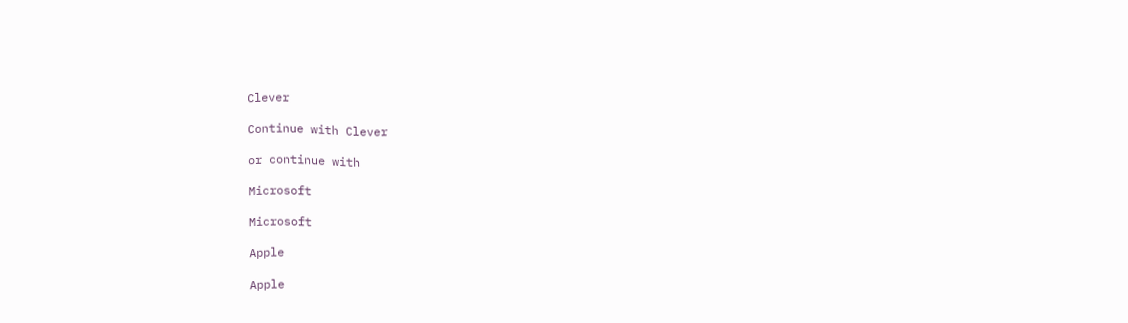Clever

Continue with Clever

or continue with

Microsoft

Microsoft

Apple

Apple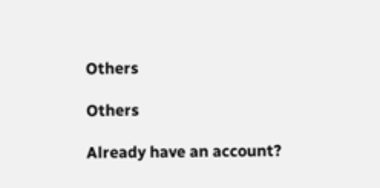Others

Others

Already have an account?